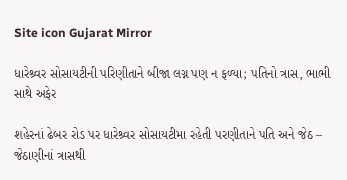Site icon Gujarat Mirror

ધારેશ્ર્વર સોસાયટીની પરિણીતાને બીજા લગ્ન પણ ન ફળ્યા; પતિનો ત્રાસ, ભાભી સાથે અફેર

શહેરનાં ઢેબર રોડ પર ધારેશ્ર્વર સોસાયટીમા રહેતી પરણીતાને પતિ અને જેઠ – જેઠાણીનાં ત્રાસથી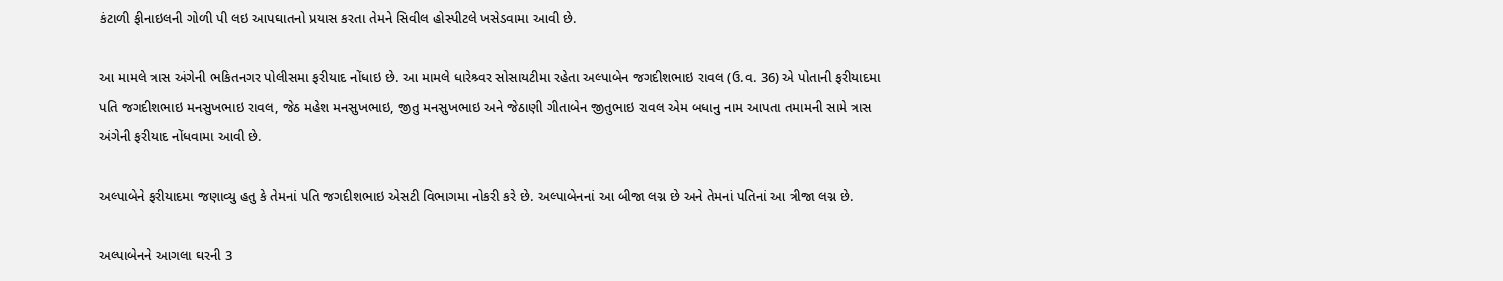કંટાળી ફીનાઇલની ગોળી પી લઇ આપઘાતનો પ્રયાસ કરતા તેમને સિવીલ હોસ્પીટલે ખસેડવામા આવી છે.

આ મામલે ત્રાસ અંગેની ભકિતનગર પોલીસમા ફરીયાદ નોંધાઇ છે. આ મામલે ધારેશ્ર્વર સોસાયટીમા રહેતા અલ્પાબેન જગદીશભાઇ રાવલ (ઉ.વ. 36) એ પોતાની ફરીયાદમા પતિ જગદીશભાઇ મનસુખભાઇ રાવલ, જેઠ મહેશ મનસુખભાઇ, જીતુ મનસુખભાઇ અને જેઠાણી ગીતાબેન જીતુભાઇ રાવલ એમ બધાનુ નામ આપતા તમામની સામે ત્રાસ અંગેની ફરીયાદ નોંધવામા આવી છે.

અલ્પાબેને ફરીયાદમા જણાવ્યુ હતુ કે તેમનાં પતિ જગદીશભાઇ એસટી વિભાગમા નોકરી કરે છે. અલ્પાબેનનાં આ બીજા લગ્ન છે અને તેમનાં પતિનાં આ ત્રીજા લગ્ન છે.

અલ્પાબેનને આગલા ઘરની 3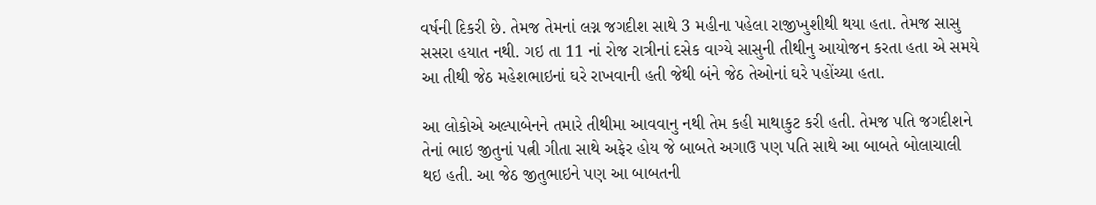વર્ષની દિકરી છે. તેમજ તેમનાં લગ્ન જગદીશ સાથે 3 મહીના પહેલા રાજીખુશીથી થયા હતા. તેમજ સાસુ સસરા હયાત નથી. ગઇ તા 11 નાં રોજ રાત્રીનાં દસેક વાગ્યે સાસુની તીથીનુ આયોજન કરતા હતા એ સમયે આ તીથી જેઠ મહેશભાઇનાં ઘરે રાખવાની હતી જેથી બંને જેઠ તેઓનાં ઘરે પહોંચ્યા હતા.

આ લોકોએ અલ્પાબેનને તમારે તીથીમા આવવાનુ નથી તેમ કહી માથાકુટ કરી હતી. તેમજ પતિ જગદીશને તેનાં ભાઇ જીતુનાં પત્ની ગીતા સાથે અફેર હોય જે બાબતે અગાઉ પણ પતિ સાથે આ બાબતે બોલાચાલી થઇ હતી. આ જેઠ જીતુભાઇને પણ આ બાબતની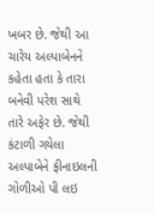ખબર છે. જેથી આ ચારેય અલ્પાબેનને કહેતા હતા કે તારા બનેવી પરેશ સાથે તારે અફેર છે. જેથી કંટાળી ગયેલા અલ્પાબેને ફીનાઇલની ગોળીઓ પી લઇ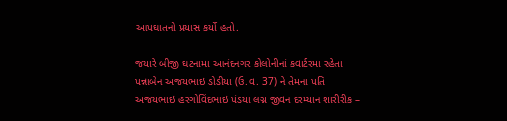આપઘાતનો પ્રયાસ કર્યો હતો.

જયારે બીજી ઘટનામા આનંદનગર કોલોનીનાં કવાર્ટરમા રહેતા પન્નાબેન અજયભાઇ ડોડીયા (ઉ.વ. 37) ને તેમના પતિ અજયભાઇ હરગોવિંદભાઇ પંડયા લગ્ન જીવન દરમ્યાન શારીરીક –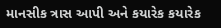માનસીક ત્રાસ આપી અને કયારેક કયારેક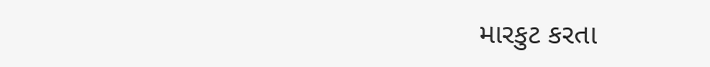મારકુટ કરતા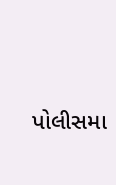પોલીસમા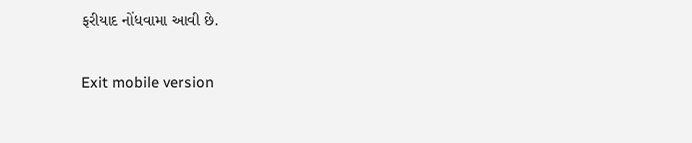ફરીયાદ નોંધવામા આવી છે.

Exit mobile version